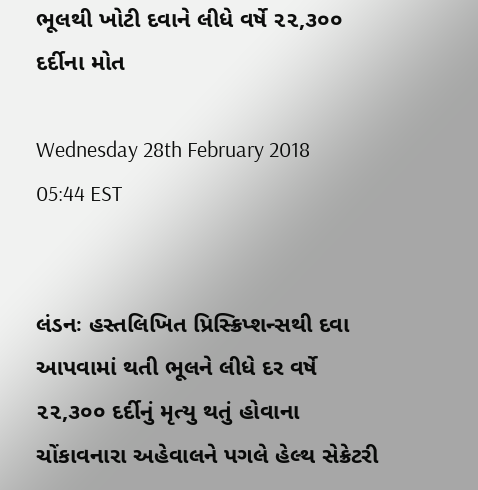ભૂલથી ખોટી દવાને લીધે વર્ષે ૨૨,૩૦૦ દર્દીના મોત

Wednesday 28th February 2018 05:44 EST


લંડનઃ હસ્તલિખિત પ્રિસ્ક્રિપ્શન્સથી દવા આપવામાં થતી ભૂલને લીધે દર વર્ષે ૨૨,૩૦૦ દર્દીનું મૃત્યુ થતું હોવાના ચોંકાવનારા અહેવાલને પગલે હેલ્થ સેક્રેટરી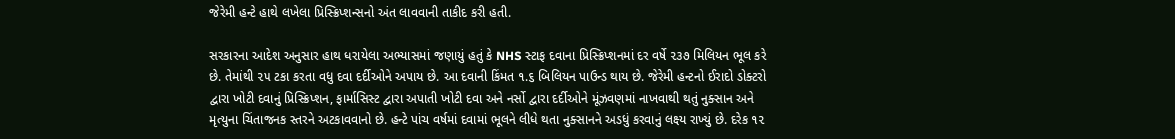જેરેમી હન્ટે હાથે લખેલા પ્રિસ્ક્રિપ્શન્સનો અંત લાવવાની તાકીદ કરી હતી.

સરકારના આદેશ અનુસાર હાથ ધરાયેલા અભ્યાસમાં જણાયું હતું કે NHS સ્ટાફ દવાના પ્રિસ્ક્રિપ્શનમાં દર વર્ષે ૨૩૭ મિલિયન ભૂલ કરે છે. તેમાંથી ૨૫ ટકા કરતા વધુ દવા દર્દીઓને અપાય છે. આ દવાની કિંમત ૧.૬ બિલિયન પાઉન્ડ થાય છે. જેરેમી હન્ટનો ઈરાદો ડોક્ટરો દ્વારા ખોટી દવાનું પ્રિસ્ક્રિપ્શન, ફાર્માસિસ્ટ દ્વારા અપાતી ખોટી દવા અને નર્સો દ્વારા દર્દીઓને મૂંઝવણમાં નાખવાથી થતું નુક્સાન અને મૃત્યુના ચિંતાજનક સ્તરને અટકાવવાનો છે. હન્ટે પાંચ વર્ષમાં દવામાં ભૂલને લીધે થતા નુક્સાનને અડધું કરવાનું લક્ષ્ય રાખ્યું છે. દરેક ૧૨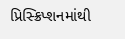પ્રિસ્ક્રિપ્શનમાંથી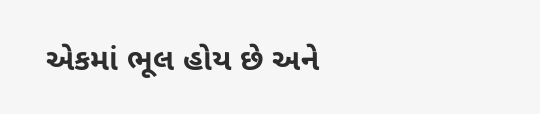એકમાં ભૂલ હોય છે અને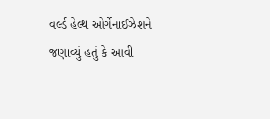વર્લ્ડ હેલ્થ ઓર્ગેનાઈઝેશને જણાવ્યું હતું કે આવી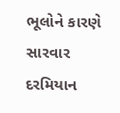ભૂલોને કારણે સારવાર દરમિયાન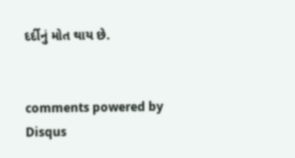દર્દીનું મોત થાય છે.


comments powered by Disqus